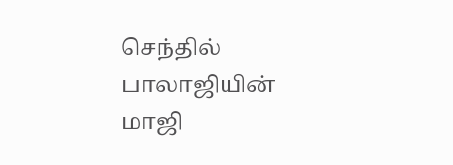செந்தில் பாலாஜியின் மாஜி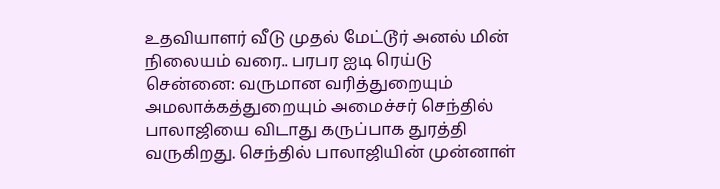உதவியாளர் வீடு முதல் மேட்டூர் அனல் மின் நிலையம் வரை.. பரபர ஐடி ரெய்டு
சென்னை: வருமான வரித்துறையும் அமலாக்கத்துறையும் அமைச்சர் செந்தில் பாலாஜியை விடாது கருப்பாக துரத்தி வருகிறது. செந்தில் பாலாஜியின் முன்னாள்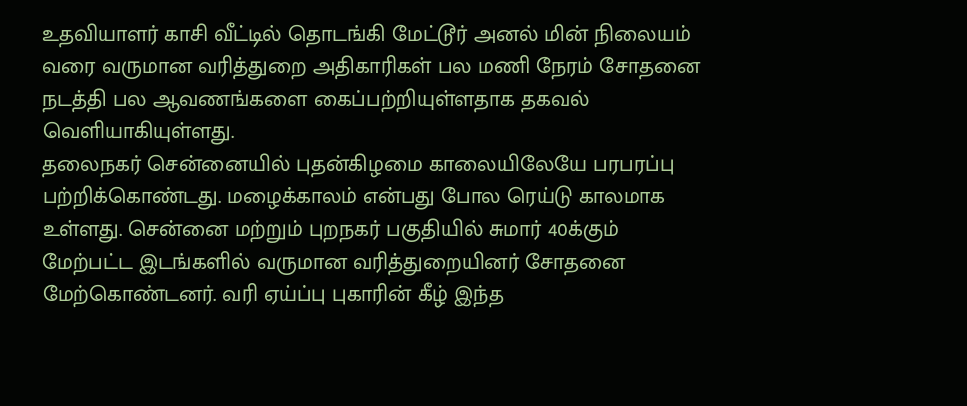உதவியாளர் காசி வீட்டில் தொடங்கி மேட்டூர் அனல் மின் நிலையம் வரை வருமான வரித்துறை அதிகாரிகள் பல மணி நேரம் சோதனை நடத்தி பல ஆவணங்களை கைப்பற்றியுள்ளதாக தகவல் வெளியாகியுள்ளது.
தலைநகர் சென்னையில் புதன்கிழமை காலையிலேயே பரபரப்பு பற்றிக்கொண்டது. மழைக்காலம் என்பது போல ரெய்டு காலமாக உள்ளது. சென்னை மற்றும் புறநகர் பகுதியில் சுமார் 40க்கும் மேற்பட்ட இடங்களில் வருமான வரித்துறையினர் சோதனை மேற்கொண்டனர். வரி ஏய்ப்பு புகாரின் கீழ் இந்த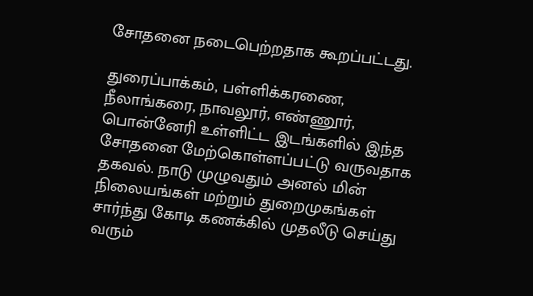சோதனை நடைபெற்றதாக கூறப்பட்டது.

துரைப்பாக்கம், பள்ளிக்கரணை, நீலாங்கரை, நாவலூர், எண்ணூர், பொன்னேரி உள்ளிட்ட இடங்களில் இந்த சோதனை மேற்கொள்ளப்பட்டு வருவதாக தகவல். நாடு முழுவதும் அனல் மின் நிலையங்கள் மற்றும் துறைமுகங்கள் சார்ந்து கோடி கணக்கில் முதலீடு செய்து வரும்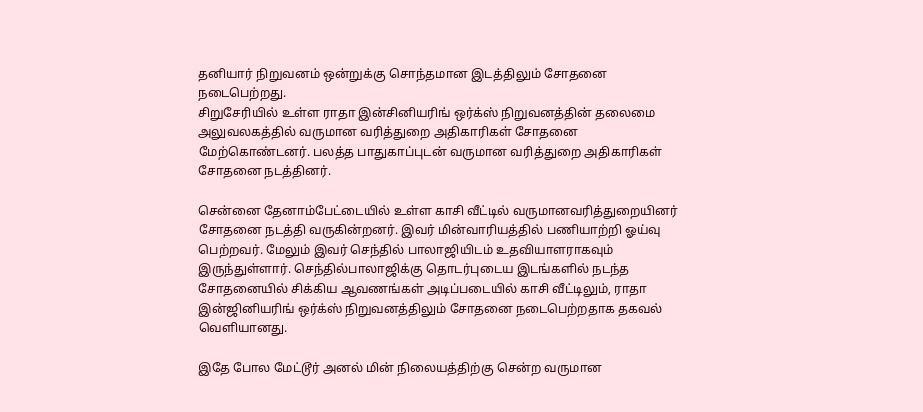தனியார் நிறுவனம் ஒன்றுக்கு சொந்தமான இடத்திலும் சோதனை நடைபெற்றது.
சிறுசேரியில் உள்ள ராதா இன்சினியரிங் ஒர்க்ஸ் நிறுவனத்தின் தலைமை அலுவலகத்தில் வருமான வரித்துறை அதிகாரிகள் சோதனை மேற்கொண்டனர். பலத்த பாதுகாப்புடன் வருமான வரித்துறை அதிகாரிகள் சோதனை நடத்தினர்.

சென்னை தேனாம்பேட்டையில் உள்ள காசி வீட்டில் வருமானவரித்துறையினர் சோதனை நடத்தி வருகின்றனர். இவர் மின்வாரியத்தில் பணியாற்றி ஓய்வு பெற்றவர். மேலும் இவர் செந்தில் பாலாஜியிடம் உதவியாளராகவும் இருந்துள்ளார். செந்தில்பாலாஜிக்கு தொடர்புடைய இடங்களில் நடந்த சோதனையில் சிக்கிய ஆவணங்கள் அடிப்படையில் காசி வீட்டிலும், ராதா இன்ஜினியரிங் ஒர்க்ஸ் நிறுவனத்திலும் சோதனை நடைபெற்றதாக தகவல் வெளியானது.

இதே போல மேட்டூர் அனல் மின் நிலையத்திற்கு சென்ற வருமான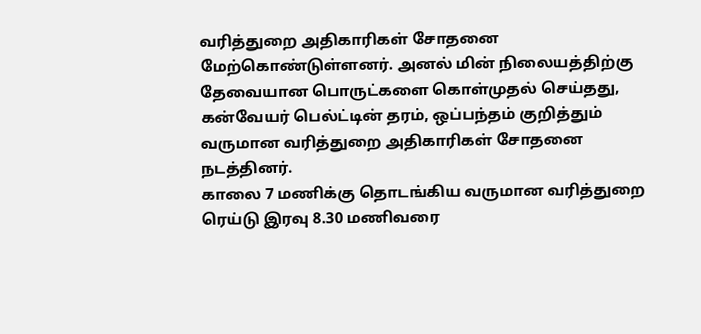வரித்துறை அதிகாரிகள் சோதனை மேற்கொண்டுள்ளனர். அனல் மின் நிலையத்திற்கு தேவையான பொருட்களை கொள்முதல் செய்தது, கன்வேயர் பெல்ட்டின் தரம், ஒப்பந்தம் குறித்தும் வருமான வரித்துறை அதிகாரிகள் சோதனை நடத்தினர்.
காலை 7 மணிக்கு தொடங்கிய வருமான வரித்துறை ரெய்டு இரவு 8.30 மணிவரை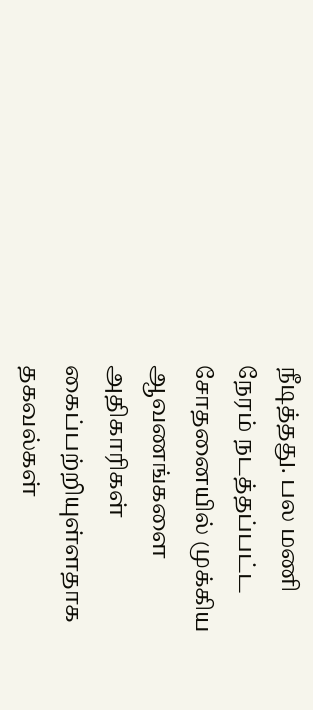நீடித்தது. பல மணி நேரம் நடத்தப்பட்ட சோதனையில் முக்கிய ஆவணங்களை அதிகாரிகள் கைப்பற்றியுள்ளதாக தகவல்கள்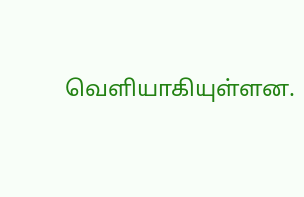வெளியாகியுள்ளன.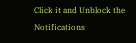Click it and Unblock the Notifications